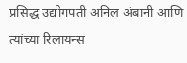प्रसिद्ध उद्योगपती अनिल अंबानी आणि त्यांच्या रिलायन्स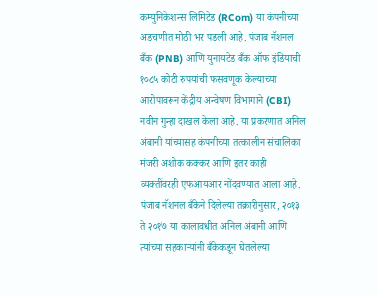कम्युनिकेशन्स लिमिटेड (RCom) या कंपनीच्या अडचणीत मोठी भर पडली आहे. पंजाब नॅशनल बँक (PNB) आणि युनायटेड बँक ऑफ इंडियाची १०८५ कोटी रुपयांची फसवणूक केल्याच्या आरोपावरून केंद्रीय अन्वेषण विभागाने (CBI) नवीन गुन्हा दाखल केला आहे. या प्रकरणात अनिल अंबानी यांच्यासह कंपनीच्या तत्कालीन संचालिका मंजरी अशोक कक्कर आणि इतर काही व्यक्तींवरही एफआयआर नोंदवण्यात आला आहे.
पंजाब नॅशनल बँकेने दिलेल्या तक्रारीनुसार, २०१३ ते २०१७ या कालावधीत अनिल अंबानी आणि त्यांच्या सहकाऱ्यांनी बँकेकडून घेतलेल्या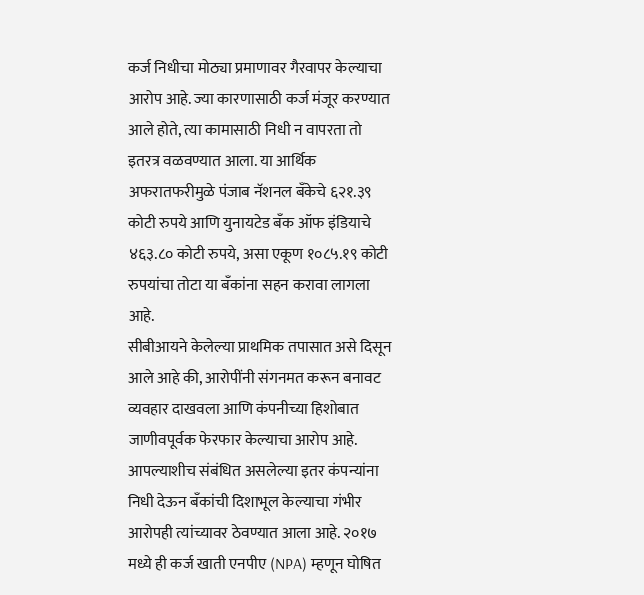कर्ज निधीचा मोठ्या प्रमाणावर गैरवापर केल्याचा आरोप आहे. ज्या कारणासाठी कर्ज मंजूर करण्यात आले होते, त्या कामासाठी निधी न वापरता तो इतरत्र वळवण्यात आला. या आर्थिक अफरातफरीमुळे पंजाब नॅशनल बँकेचे ६२१.३९ कोटी रुपये आणि युनायटेड बँक ऑफ इंडियाचे ४६३.८० कोटी रुपये, असा एकूण १०८५.१९ कोटी रुपयांचा तोटा या बँकांना सहन करावा लागला आहे.
सीबीआयने केलेल्या प्राथमिक तपासात असे दिसून आले आहे की, आरोपींनी संगनमत करून बनावट व्यवहार दाखवला आणि कंपनीच्या हिशोबात जाणीवपूर्वक फेरफार केल्याचा आरोप आहे. आपल्याशीच संबंधित असलेल्या इतर कंपन्यांना निधी देऊन बँकांची दिशाभूल केल्याचा गंभीर आरोपही त्यांच्यावर ठेवण्यात आला आहे. २०१७ मध्ये ही कर्ज खाती एनपीए (NPA) म्हणून घोषित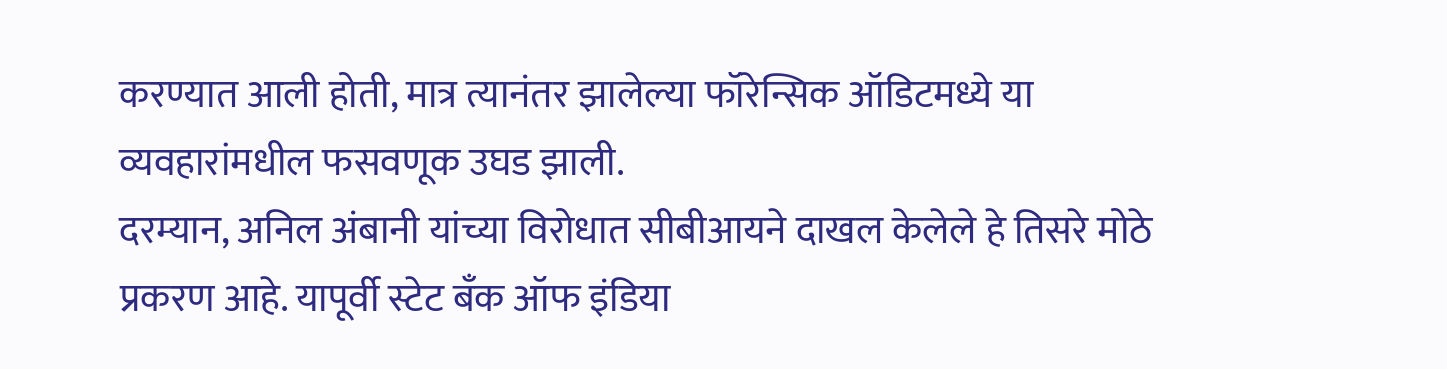करण्यात आली होती, मात्र त्यानंतर झालेल्या फॉरेन्सिक ऑडिटमध्ये या व्यवहारांमधील फसवणूक उघड झाली.
दरम्यान, अनिल अंबानी यांच्या विरोधात सीबीआयने दाखल केलेले हे तिसरे मोठे प्रकरण आहे. यापूर्वी स्टेट बँक ऑफ इंडिया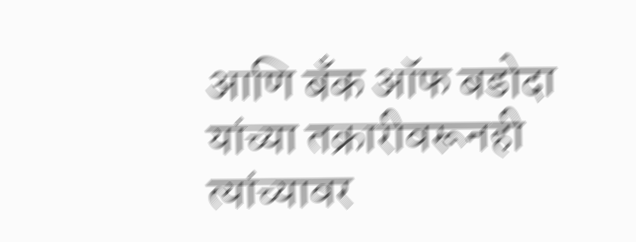आणि बँक ऑफ बडोदा यांच्या तक्रारीवरूनही त्यांच्यावर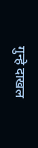गुन्हे दाखल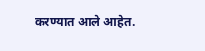करण्यात आले आहेत.